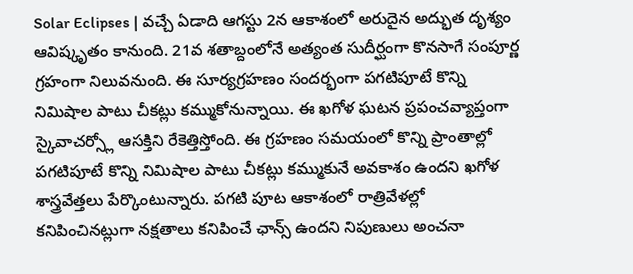Solar Eclipses | వచ్చే ఏడాది ఆగస్టు 2న ఆకాశంలో అరుదైన అద్భుత దృశ్యం ఆవిష్కృతం కానుంది. 21వ శతాబ్దంలోనే అత్యంత సుదీర్ఘంగా కొనసాగే సంపూర్ణ గ్రహంగా నిలువనుంది. ఈ సూర్యగ్రహణం సందర్భంగా పగటిపూటే కొన్ని నిమిషాల పాటు చీకట్లు కమ్ముకోనున్నాయి. ఈ ఖగోళ ఘటన ప్రపంచవ్యాప్తంగా స్కైవాచర్స్లో ఆసక్తిని రేకెత్తిస్తోంది. ఈ గ్రహణం సమయంలో కొన్ని ప్రాంతాల్లో పగటిపూటే కొన్ని నిమిషాల పాటు చీకట్లు కమ్ముకునే అవకాశం ఉందని ఖగోళ శాస్త్రవేత్తలు పేర్కొంటున్నారు. పగటి పూట ఆకాశంలో రాత్రివేళల్లో కనిపించినట్లుగా నక్షతాలు కనిపించే ఛాన్స్ ఉందని నిపుణులు అంచనా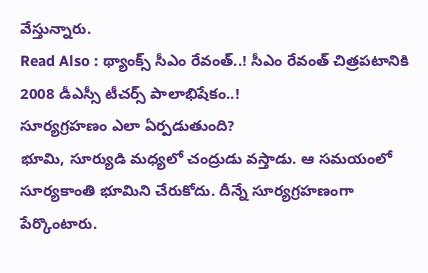వేస్తున్నారు.
Read Also : థ్యాంక్స్ సీఎం రేవంత్..! సీఎం రేవంత్ చిత్రపటానికి 2008 డీఎస్సీ టీచర్స్ పాలాభిషేకం..!
సూర్యగ్రహణం ఎలా ఏర్పడుతుంది?
భూమి, సూర్యుడి మధ్యలో చంద్రుడు వస్తాడు. ఆ సమయంలో సూర్యకాంతి భూమిని చేరుకోదు. దీన్నే సూర్యగ్రహణంగా పేర్కొంటారు.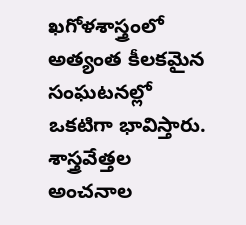ఖగోళశాస్త్రంలో అత్యంత కీలకమైన సంఘటనల్లో ఒకటిగా భావిస్తారు. శాస్త్రవేత్తల అంచనాల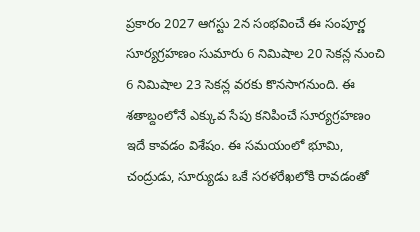ప్రకారం 2027 ఆగస్టు 2న సంభవించే ఈ సంపూర్ణ సూర్యగ్రహణం సుమారు 6 నిమిషాల 20 సెకన్ల నుంచి 6 నిమిషాల 23 సెకన్ల వరకు కొనసాగనుంది. ఈ శతాబ్దంలోనే ఎక్కువ సేపు కనిపించే సూర్యగ్రహణం ఇదే కావడం విశేషం. ఈ సమయంలో భూమి, చంద్రుడు, సూర్యుడు ఒకే సరళరేఖలోకి రావడంతో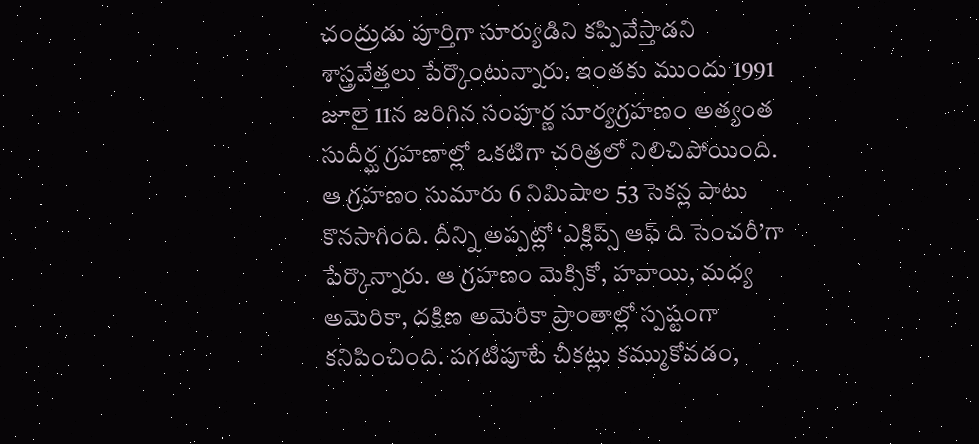చంద్రుడు పూర్తిగా సూర్యుడిని కప్పివేస్తాడని శాస్త్రవేత్తలు పేర్కొంటున్నారు. ఇంతకు ముందు 1991 జూలై 11న జరిగిన సంపూర్ణ సూర్యగ్రహణం అత్యంత సుదీర్ఘ గ్రహణాల్లో ఒకటిగా చరిత్రలో నిలిచిపోయింది. ఆ గ్రహణం సుమారు 6 నిమిషాల 53 సెకన్ల పాటు కొనసాగింది. దీన్ని అప్పట్లో ‘ఎక్లిప్స్ ఆఫ్ ది సెంచరీ’గా పేర్కొన్నారు. ఆ గ్రహణం మెక్సికో, హవాయి, మధ్య అమెరికా, దక్షిణ అమెరికా ప్రాంతాల్లో స్పష్టంగా కనిపించింది. పగటిపూటే చీకట్లు కమ్ముకోవడం,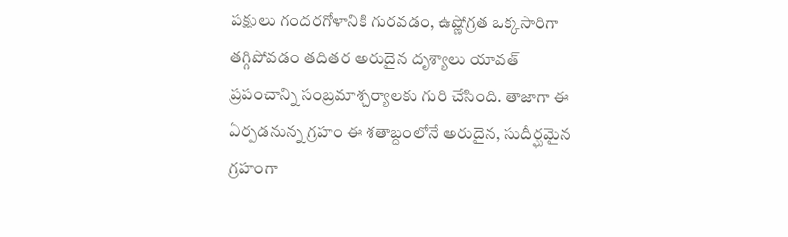పక్షులు గందరగోళానికి గురవడం, ఉష్ణోగ్రత ఒక్కసారిగా తగ్గిపోవడం తదితర అరుదైన దృశ్యాలు యావత్ ప్రపంచాన్ని సంబ్రమాశ్చర్యాలకు గురి చేసింది. తాజాగా ఈ ఏర్పడనున్న గ్రహం ఈ శతాబ్దంలోనే అరుదైన, సుదీర్ఘమైన గ్రహంగా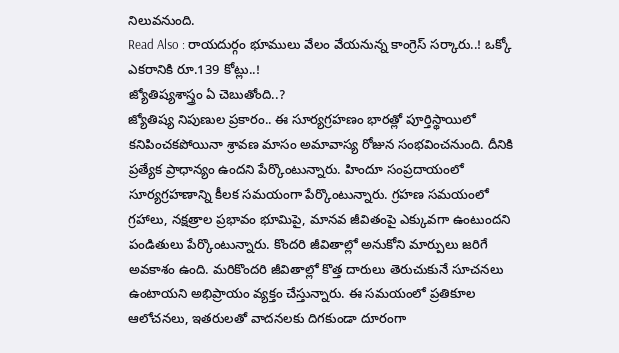నిలువనుంది.
Read Also : రాయదుర్గం భూములు వేలం వేయనున్న కాంగ్రెస్ సర్కారు..! ఒక్కో ఎకరానికి రూ.139 కోట్లు..!
జ్యోతిష్యశాస్త్రం ఏ చెబుతోంది..?
జ్యోతిష్య నిపుణుల ప్రకారం.. ఈ సూర్యగ్రహణం భారత్లో పూర్తిస్థాయిలో కనిపించకపోయినా శ్రావణ మాసం అమావాస్య రోజున సంభవించనుంది. దీనికి ప్రత్యేక ప్రాధాన్యం ఉందని పేర్కొంటున్నారు. హిందూ సంప్రదాయంలో సూర్యగ్రహణాన్ని కీలక సమయంగా పేర్కొంటున్నారు. గ్రహణ సమయంలో గ్రహాలు, నక్షత్రాల ప్రభావం భూమిపై, మానవ జీవితంపై ఎక్కువగా ఉంటుందని పండితులు పేర్కొంటున్నారు. కొందరి జీవితాల్లో అనుకోని మార్పులు జరిగే అవకాశం ఉంది. మరికొందరి జీవితాల్లో కొత్త దారులు తెరుచుకునే సూచనలు ఉంటాయని అభిప్రాయం వ్యక్తం చేస్తున్నారు. ఈ సమయంలో ప్రతికూల ఆలోచనలు, ఇతరులతో వాదనలకు దిగకుండా దూరంగా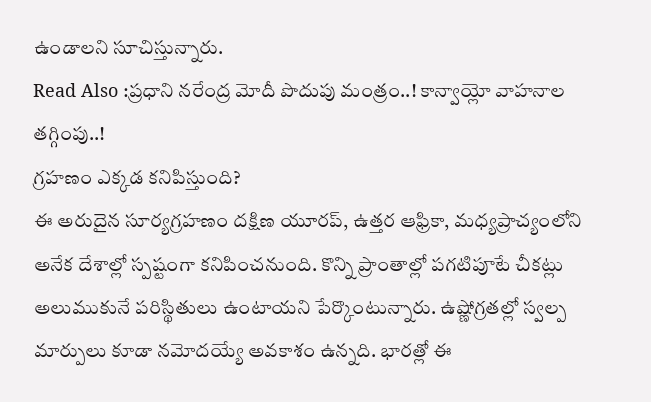ఉండాలని సూచిస్తున్నారు.
Read Also :ప్రధాని నరేంద్ర మోదీ పొదుపు మంత్రం..! కాన్వాయ్లో వాహనాల తగ్గింపు..!
గ్రహణం ఎక్కడ కనిపిస్తుంది?
ఈ అరుదైన సూర్యగ్రహణం దక్షిణ యూరప్, ఉత్తర ఆఫ్రికా, మధ్యప్రాచ్యంలోని అనేక దేశాల్లో స్పష్టంగా కనిపించనుంది. కొన్ని ప్రాంతాల్లో పగటిపూటే చీకట్లు అలుముకునే పరిస్థితులు ఉంటాయని పేర్కొంటున్నారు. ఉష్ణోగ్రతల్లో స్వల్ప మార్పులు కూడా నమోదయ్యే అవకాశం ఉన్నది. భారత్లో ఈ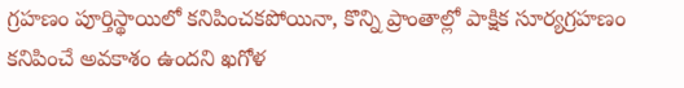గ్రహణం పూర్తిస్థాయిలో కనిపించకపోయినా, కొన్ని ప్రాంతాల్లో పాక్షిక సూర్యగ్రహణం కనిపించే అవకాశం ఉందని ఖగోళ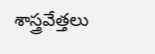శాస్త్రవేత్తలు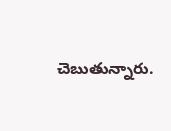చెబుతున్నారు.